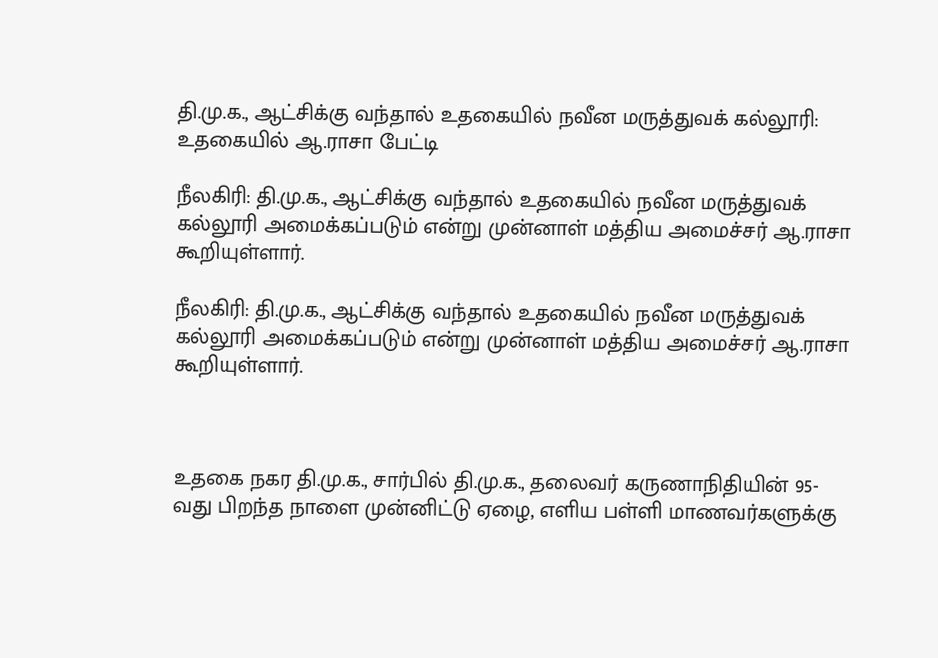தி.மு.க., ஆட்சிக்கு வந்தால் உதகையில் நவீன மருத்துவக் கல்லூரி: உதகையில் ஆ.ராசா பேட்டி

நீலகிரி: தி.மு.க., ஆட்சிக்கு வந்தால் உதகையில் நவீன மருத்துவக் கல்லூரி அமைக்கப்படும் என்று முன்னாள் மத்திய அமைச்சர் ஆ.ராசா கூறியுள்ளார்.

நீலகிரி: தி.மு.க., ஆட்சிக்கு வந்தால் உதகையில் நவீன மருத்துவக் கல்லூரி அமைக்கப்படும் என்று முன்னாள் மத்திய அமைச்சர் ஆ.ராசா கூறியுள்ளார்.



உதகை நகர தி.மு.க., சார்பில் தி.மு.க., தலைவர் கருணாநிதியின் 95-வது பிறந்த நாளை முன்னிட்டு ஏழை, எளிய பள்ளி மாணவர்களுக்கு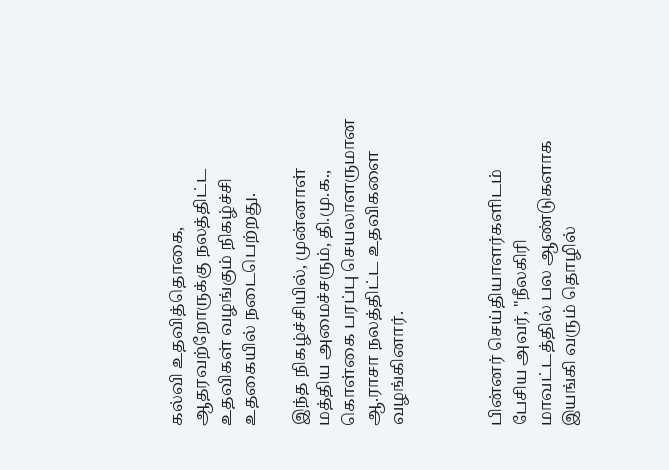கல்வி உதவித்தொகை, ஆதரவற்றோருக்கு நலத்திட்ட உதவிகள் வழங்கும் நிகழ்ச்சி உதகையில் நடைபெற்றது.

இந்த நிகழ்ச்சியில், முன்னாள் மத்திய அமைச்சரும், தி.மு.க., கொள்கை பரப்பு செயலாளருமான ஆ.ராசா நலத்திட்ட உதவிகளை வழங்கினார்.



பின்னர் செய்தியாளர்களிடம் பேசிய அவர், "நீலகிரி மாவட்டத்தில் பல ஆண்டுகளாக இயங்கி வரும் தொழில்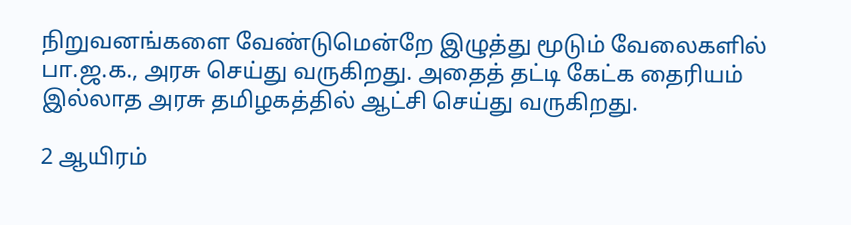நிறுவனங்களை வேண்டுமென்றே இழுத்து மூடும் வேலைகளில் பா.ஜ.க., அரசு செய்து வருகிறது. அதைத் தட்டி கேட்க தைரியம் இல்லாத அரசு தமிழகத்தில் ஆட்சி செய்து வருகிறது.

2 ஆயிரம்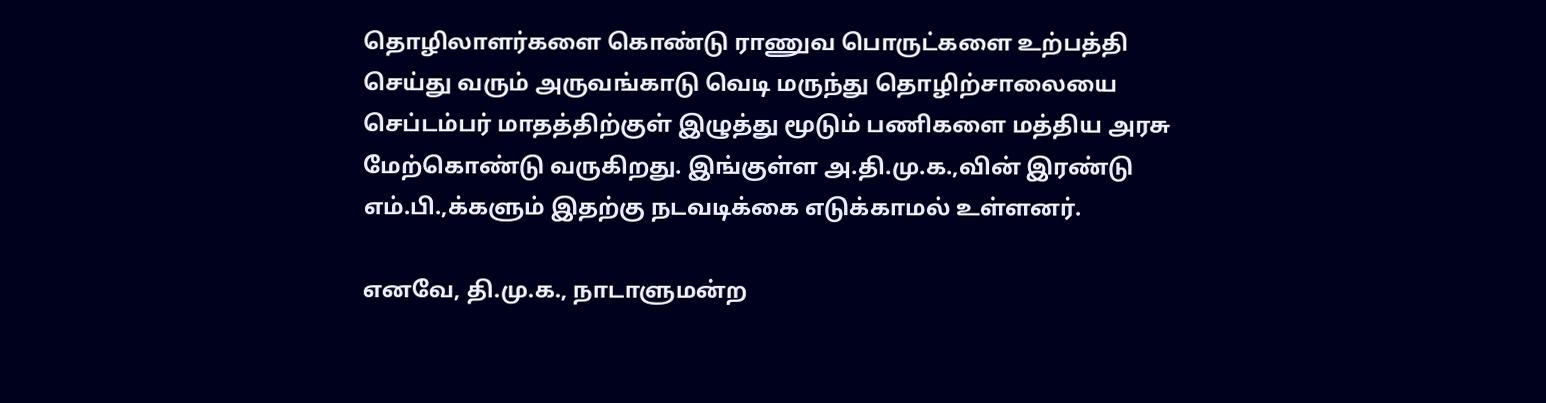தொழிலாளர்களை கொண்டு ராணுவ பொருட்களை உற்பத்தி செய்து வரும் அருவங்காடு வெடி மருந்து தொழிற்சாலையை செப்டம்பர் மாதத்திற்குள் இழுத்து மூடும் பணிகளை மத்திய அரசு மேற்கொண்டு வருகிறது. இங்குள்ள அ.தி.மு.க.,வின் இரண்டு எம்.பி.,க்களும் இதற்கு நடவடிக்கை எடுக்காமல் உள்ளனர்.

எனவே, தி.மு.க., நாடாளுமன்ற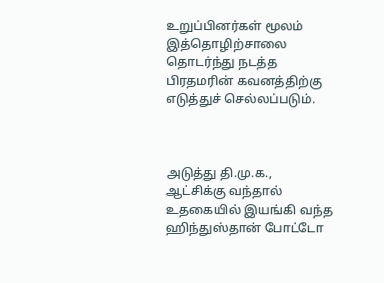உறுப்பினர்கள் மூலம் இத்தொழிற்சாலை தொடர்ந்து நடத்த பிரதமரின் கவனத்திற்கு எடுத்துச் செல்லப்படும்.



அடுத்து தி.மு.க., ஆட்சிக்கு வந்தால் உதகையில் இயங்கி வந்த ஹிந்துஸ்தான் போட்டோ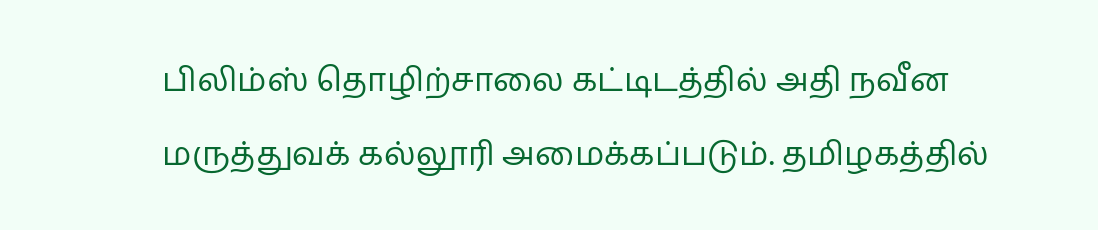பிலிம்ஸ் தொழிற்சாலை கட்டிடத்தில் அதி நவீன மருத்துவக் கல்லூரி அமைக்கப்படும். தமிழகத்தில்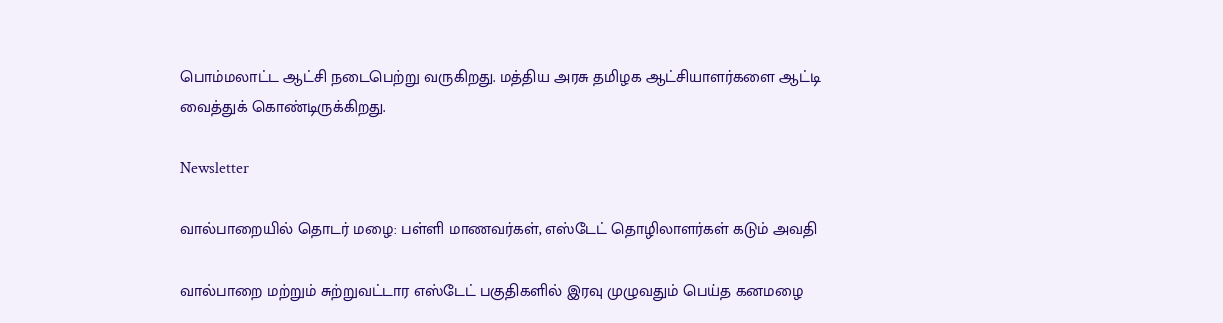பொம்மலாட்ட ஆட்சி நடைபெற்று வருகிறது. மத்திய அரசு தமிழக ஆட்சியாளர்களை ஆட்டி வைத்துக் கொண்டிருக்கிறது.

Newsletter

வால்பாறையில் தொடர் மழை: பள்ளி மாணவர்கள், எஸ்டேட் தொழிலாளர்கள் கடும் அவதி

வால்பாறை மற்றும் சுற்றுவட்டார எஸ்டேட் பகுதிகளில் இரவு முழுவதும் பெய்த கனமழை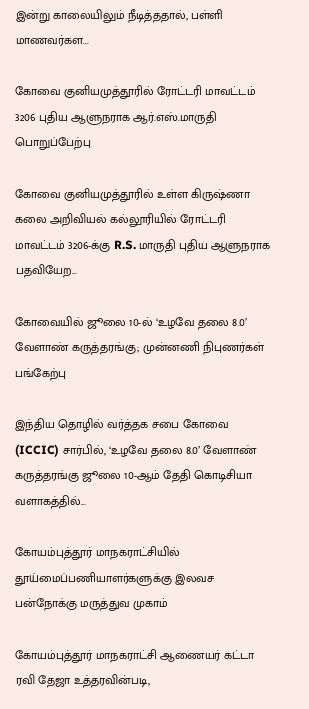இன்று காலையிலும் நீடித்ததால், பள்ளி மாணவர்கள...

கோவை குனியமுத்தூரில் ரோட்டரி மாவட்டம் 3206 புதிய ஆளுநராக ஆர்.எஸ்.மாருதி பொறுப்பேற்பு

கோவை குனியமுத்தூரில் உள்ள கிருஷ்ணா கலை அறிவியல் கல்லூரியில் ரோட்டரி மாவட்டம் 3206-க்கு R.S. மாருதி புதிய ஆளுநராக பதவியேற...

கோவையில் ஜூலை 10-ல் ‘உழவே தலை 8.0’ வேளாண் கருத்தரங்கு; முன்னணி நிபுணர்கள் பங்கேற்பு

இந்திய தொழில் வர்த்தக சபை கோவை (ICCIC) சார்பில், ‘உழவே தலை 8.0’ வேளாண் கருத்தரங்கு ஜூலை 10-ஆம் தேதி கொடிசியா வளாகத்தில்...

கோயம்புத்தூர் மாநகராட்சியில் தூய்மைப்பணியாளர்களுக்கு இலவச பன்நோக்கு மருத்துவ முகாம்

கோயம்புத்தூர் மாநகராட்சி ஆணையர் கட்டா ரவி தேஜா உத்தரவின்படி,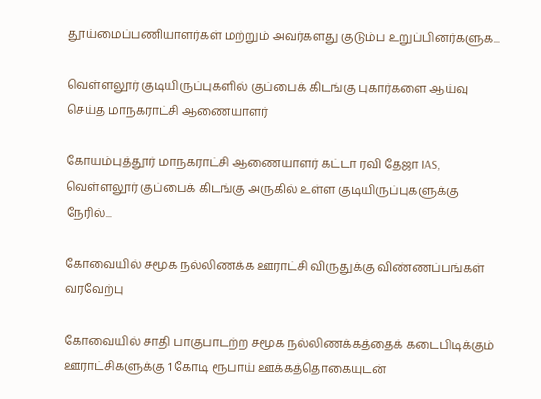தூய்மைப்பணியாளர்கள் மற்றும் அவர்களது குடும்ப உறுப்பினர்களுக...

வெள்ளலூர் குடியிருப்புகளில் குப்பைக் கிடங்கு புகார்களை ஆய்வு செய்த மாநகராட்சி ஆணையாளர்

கோயம்புத்தூர் மாநகராட்சி ஆணையாளர் கட்டா ரவி தேஜா IAS, வெள்ளலூர் குப்பைக் கிடங்கு அருகில் உள்ள குடியிருப்புகளுக்கு நேரில்...

கோவையில் சமூக நல்லிணக்க ஊராட்சி விருதுக்கு விண்ணப்பங்கள் வரவேற்பு

கோவையில் சாதி பாகுபாடற்ற சமூக நல்லிணக்கத்தைக் கடைபிடிக்கும் ஊராட்சிகளுக்கு 1 கோடி ரூபாய் ஊக்கத்தொகையுடன்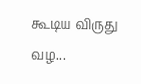கூடிய விருது வழ...